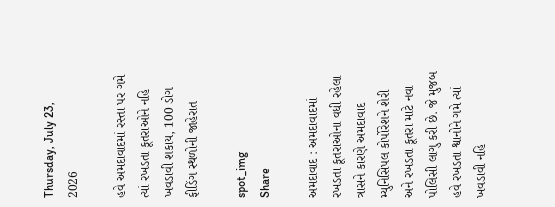Thursday, July 23, 2026

હવે અમદાવાદમાં રસ્તા પર ગમે ત્યાં રખડતા કૂતરાઓને નહિ ખવડાવી શકાય, 100 ડોગ ફીડિંગ સ્થળોની જાહેરાત

spot_img
Share

અમદાવાદ : અમદાવાદમાં રખડતા કૂતરાઓના વધી રહેલા ત્રાસને કારણે અમદાવાદ મ્યુનિસિપલ કોર્પોરેશને શેરી અને રખડતા કૂતરા માટે નવા પોલિસી લાગુ કરી છે. જે મુજબ હવે રખડતા શ્વાનોને ગમે ત્યાં ખવડાવી નહિ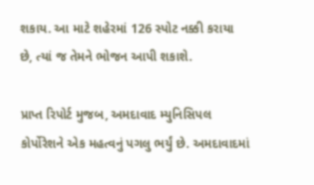શકાય. આ માટે શહેરમાં 126 સ્પોટ નક્કી કરાયા છે, ત્યાં જ તેમને ભોજન આપી શકાશે.

પ્રાપ્ત રિપોર્ટ મુજબ, અમદાવાદ મ્યુનિસિપલ કોર્પોરેશને એક મહત્વનું પગલુ ભર્યું છે. અમદાવાદમાં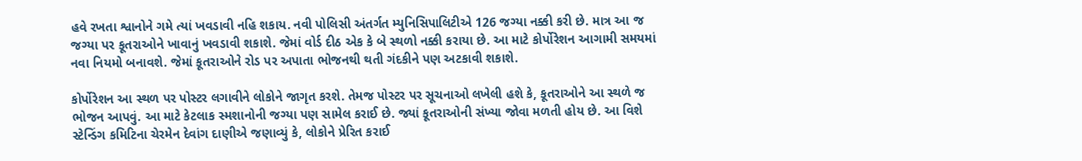હવે રખતા શ્વાનોને ગમે ત્યાં ખવડાવી નહિ શકાય. નવી પોલિસી અંતર્ગત મ્યુનિસિપાલિટીએ 126 જગ્યા નક્કી કરી છે. માત્ર આ જ જગ્યા પર કૂતરાઓને ખાવાનું ખવડાવી શકાશે. જેમાં વોર્ડ દીઠ એક કે બે સ્થળો નક્કી કરાયા છે. આ માટે કોર્પોરેશન આગામી સમયમાં નવા નિયમો બનાવશે. જેમાં કૂતરાઓને રોડ પર અપાતા ભોજનથી થતી ગંદકીને પણ અટકાવી શકાશે.

કોર્પોરેશન આ સ્થળ પર પોસ્ટર લગાવીને લોકોને જાગૃત કરશે. તેમજ પોસ્ટર પર સૂચનાઓ લખેલી હશે કે, કૂતરાઓને આ સ્થળે જ ભોજન આપવું. આ માટે કેટલાક સ્મશાનોની જગ્યા પણ સામેલ કરાઈ છે. જ્યાં કૂતરાઓની સંખ્યા જોવા મળતી હોય છે. આ વિશે સ્ટેન્ડિંગ કમિટિના ચેરમેન દેવાંગ દાણીએ જણાવ્યું કે, લોકોને પ્રેરિત કરાઈ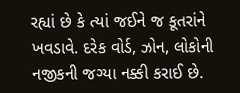રહ્યાં છે કે ત્યાં જઈને જ કૂતરાંને ખવડાવે. દરેક વોર્ડ, ઝોન, લોકોની નજીકની જગ્યા નક્કી કરાઈ છે.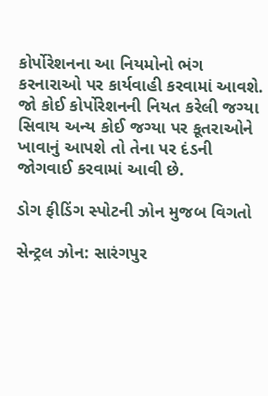કોર્પોરેશનના આ નિયમોનો ભંગ કરનારાઓ પર કાર્યવાહી કરવામાં આવશે. જો કોઈ કોર્પોરેશનની નિયત કરેલી જગ્યા સિવાય અન્ય કોઈ જગ્યા પર કૂતરાઓને ખાવાનું આપશે તો તેના પર દંડની જોગવાઈ કરવામાં આવી છે.

ડોગ ફીડિંગ સ્પોટની ઝોન મુજબ વિગતો

સેન્ટ્રલ ઝોન: સારંગપુર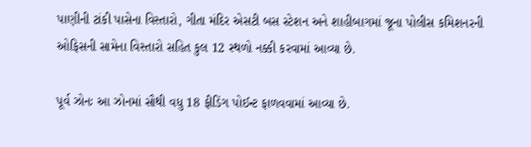પાણીની ટાંકી પાસેના વિસ્તારો, ગીતા મંદિર એસટી બસ સ્ટેશન અને શાહીબાગમાં જૂના પોલીસ કમિશનરની ઓફિસની સામેના વિસ્તારો સહિત કુલ 12 સ્થળો નક્કી કરવામાં આવ્યા છે.

પૂર્વ ઝોનઃ આ ઝોનમાં સૌથી વધુ 18 ફીડિંગ પોઈન્ટ ફાળવવામાં આવ્યા છે.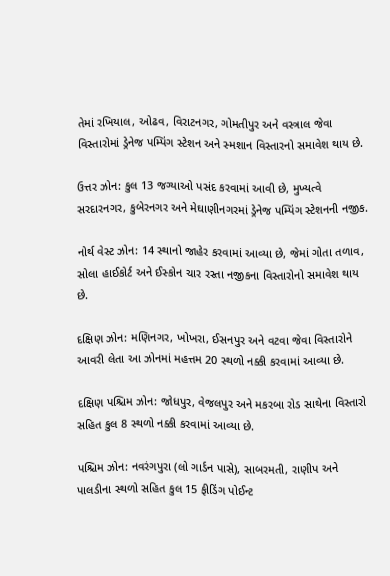તેમાં રખિયાલ, ઓઢવ, વિરાટનગર, ગોમતીપુર અને વસ્ત્રાલ જેવા વિસ્તારોમાં ડ્રેનેજ પમ્પિંગ સ્ટેશન અને સ્મશાન વિસ્તારનો સમાવેશ થાય છે.

ઉત્તર ઝોન: કુલ 13 જગ્યાઓ પસંદ કરવામાં આવી છે, મુખ્યત્વે સરદારનગર, કુબેરનગર અને મેઘાણીનગરમાં ડ્રેનેજ પમ્પિંગ સ્ટેશનની નજીક.

નોર્થ વેસ્ટ ઝોન: 14 સ્થાનો જાહેર કરવામાં આવ્યા છે, જેમાં ગોતા તળાવ, સોલા હાઈકોર્ટ અને ઈસ્કોન ચાર રસ્તા નજીકના વિસ્તારોનો સમાવેશ થાય છે.

દક્ષિણ ઝોન: મણિનગર, ખોખરા, ઈસનપુર અને વટવા જેવા વિસ્તારોને આવરી લેતા આ ઝોનમાં મહત્તમ 20 સ્થળો નક્કી કરવામાં આવ્યા છે.

દક્ષિણ પશ્ચિમ ઝોન: જોધપુર, વેજલપુર અને મકરબા રોડ સાથેના વિસ્તારો સહિત કુલ 8 સ્થળો નક્કી કરવામાં આવ્યા છે.

પશ્ચિમ ઝોન: નવરંગપુરા (લો ગાર્ડન પાસે), સાબરમતી, રાણીપ અને પાલડીના સ્થળો સહિત કુલ 15 ફીડિંગ પોઈન્ટ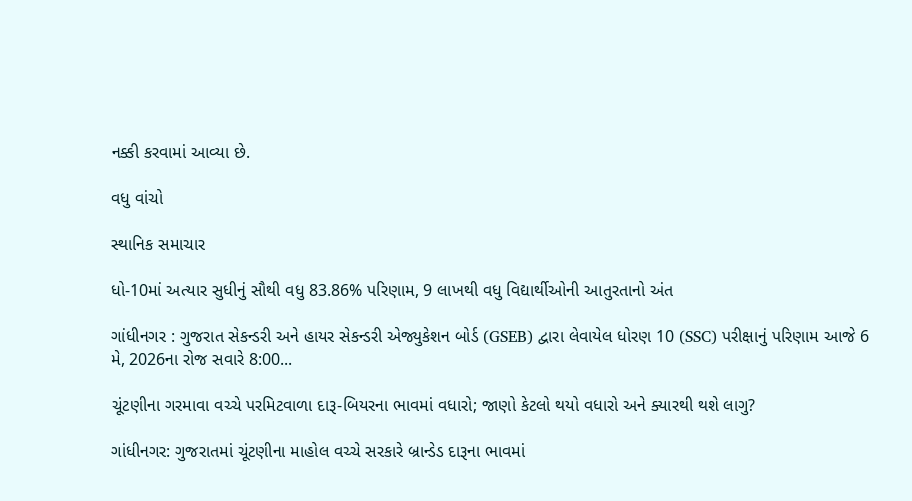નક્કી કરવામાં આવ્યા છે.

વધુ વાંચો

સ્થાનિક સમાચાર

ધો-10માં અત્યાર સુધીનું સૌથી વધુ 83.86% પરિણામ, 9 લાખથી વધુ વિદ્યાર્થીઓની આતુરતાનો અંત

ગાંધીનગર : ગુજરાત સેકન્ડરી અને હાયર સેકન્ડરી એજ્યુકેશન બોર્ડ (GSEB) દ્વારા લેવાયેલ ધોરણ 10 (SSC) પરીક્ષાનું પરિણામ આજે 6 મે, 2026ના રોજ સવારે 8:00...

ચૂંટણીના ગરમાવા વચ્ચે પરમિટવાળા દારૂ-બિયરના ભાવમાં વધારો; જાણો કેટલો થયો વધારો અને ક્યારથી થશે લાગુ?

ગાંધીનગર: ગુજરાતમાં ચૂંટણીના માહોલ વચ્ચે સરકારે બ્રાન્ડેડ દારૂના ભાવમાં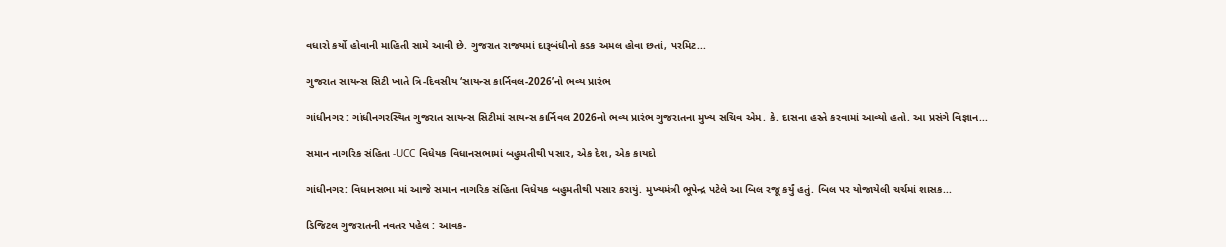વધારો કર્યો હોવાની માહિતી સામે આવી છે. ગુજરાત રાજ્યમાં દારૂબંધીનો કડક અમલ હોવા છતાં, પરમિટ...

ગુજરાત સાયન્સ સિટી ખાતે ત્રિ-દિવસીય ‘સાયન્સ કાર્નિવલ-2026’નો ભવ્ય પ્રારંભ

ગાંધીનગર : ગાંધીનગરસ્થિત ગુજરાત સાયન્સ સિટીમાં સાયન્સ કાર્નિવલ 2026નો ભવ્ય પ્રારંભ ગુજરાતના મુખ્ય સચિવ એમ. કે. દાસના હસ્તે કરવામાં આવ્યો હતો. આ પ્રસંગે વિજ્ઞાન...

સમાન નાગરિક સંહિતા -UCC વિધેયક વિધાનસભામાં બહુમતીથી પસાર, એક દેશ, એક કાયદો

ગાંધીનગર: વિધાનસભા માં આજે સમાન નાગરિક સંહિતા વિધેયક બહુમતીથી પસાર કરાયું. મુખ્યમંત્રી ભૂપેન્દ્ર પટેલે આ બિલ રજૂ કર્યું હતું. બિલ પર યોજાયેલી ચર્ચમાં શાસક...

ડિજિટલ ગુજરાતની નવતર પહેલ : આવક-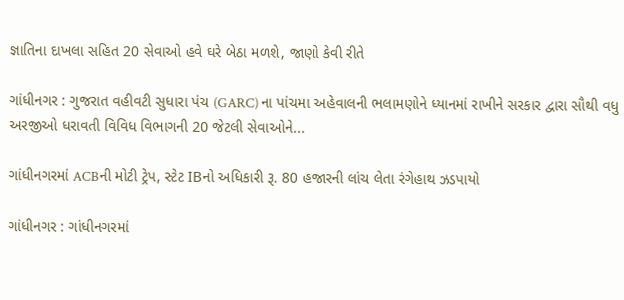જ્ઞાતિના દાખલા સહિત 20 સેવાઓ હવે ઘરે બેઠા મળશે, જાણો કેવી રીતે

ગાંધીનગર : ગુજરાત વહીવટી સુધારા પંચ (GARC) ના પાંચમા અહેવાલની ભલામણોને ધ્યાનમાં રાખીને સરકાર દ્વારા સૌથી વધુ અરજીઓ ધરાવતી વિવિધ વિભાગની 20 જેટલી સેવાઓને...

ગાંધીનગરમાં ACBની મોટી ટ્રેપ, સ્ટેટ IBનો અધિકારી રૂ. 80 હજારની લાંચ લેતા રંગેહાથ ઝડપાયો

ગાંધીનગર : ગાંધીનગરમાં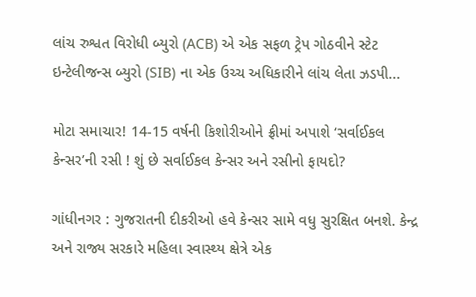લાંચ રુશ્વત વિરોધી બ્યુરો (ACB) એ એક સફળ ટ્રેપ ગોઠવીને સ્ટેટ ઇન્ટેલીજન્સ બ્યુરો (SIB) ના એક ઉચ્ચ અધિકારીને લાંચ લેતા ઝડપી...

મોટા સમાચાર! 14-15 વર્ષની કિશોરીઓને ફ્રીમાં અપાશે ‘સર્વાઈકલ કેન્સર’ની રસી ! શું છે સર્વાઈકલ કેન્સર અને રસીનો ફાયદો?

ગાંધીનગર : ગુજરાતની દીકરીઓ હવે કેન્સર સામે વધુ સુરક્ષિત બનશે. કેન્દ્ર અને રાજ્ય સરકારે મહિલા સ્વાસ્થ્ય ક્ષેત્રે એક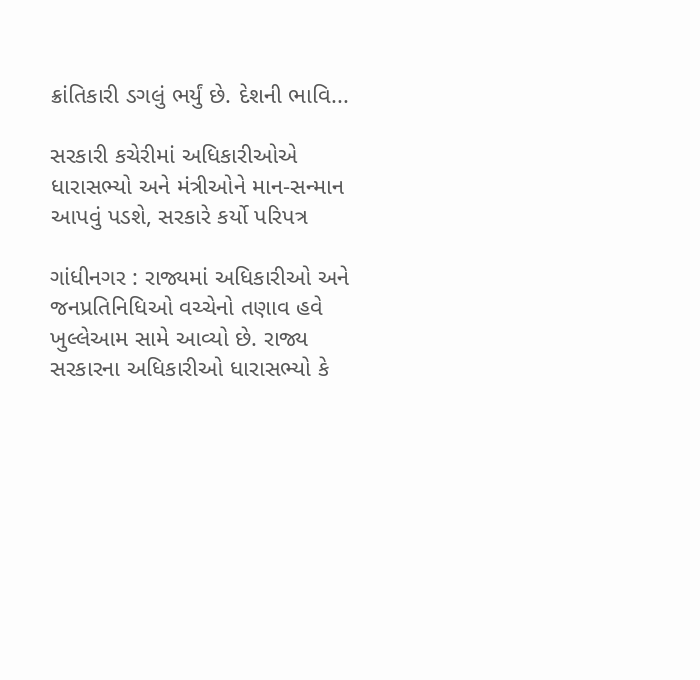ક્રાંતિકારી ડગલું ભર્યું છે. દેશની ભાવિ...

સરકારી કચેરીમાં અધિકારીઓએ ધારાસભ્યો અને મંત્રીઓને માન-સન્માન આપવું પડશે, સરકારે કર્યો પરિપત્ર

ગાંધીનગર : રાજ્યમાં અધિકારીઓ અને જનપ્રતિનિધિઓ વચ્ચેનો તણાવ હવે ખુલ્લેઆમ સામે આવ્યો છે. રાજ્ય સરકારના અધિકારીઓ ધારાસભ્યો કે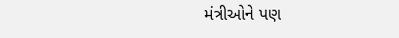મંત્રીઓને પણ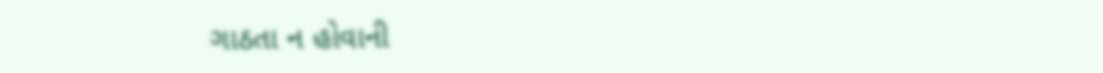ગાઠતા ન હોવાની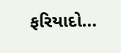ફરિયાદો...